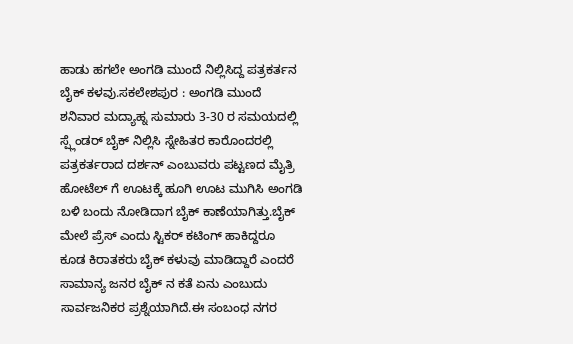ಹಾಡು ಹಗಲೇ ಅಂಗಡಿ ಮುಂದೆ ನಿಲ್ಲಿಸಿದ್ದ ಪತ್ರಕರ್ತನ ಬೈಕ್ ಕಳವು.ಸಕಲೇಶಪುರ : ಅಂಗಡಿ ಮುಂದೆ ಶನಿವಾರ ಮದ್ಯಾಹ್ನ ಸುಮಾರು 3-30 ರ ಸಮಯದಲ್ಲಿ ಸ್ಪ್ಲೆಂಡರ್ ಬೈಕ್ ನಿಲ್ಲಿಸಿ ಸ್ನೇಹಿತರ ಕಾರೊಂದರಲ್ಲಿ ಪತ್ರಕರ್ತರಾದ ದರ್ಶನ್ ಎಂಬುವರು ಪಟ್ಟಣದ ಮೈತ್ರಿ ಹೋಟೆಲ್ ಗೆ ಊಟಕ್ಕೆ ಹೂಗಿ ಊಟ ಮುಗಿಸಿ ಅಂಗಡಿ ಬಳಿ ಬಂದು ನೋಡಿದಾಗ ಬೈಕ್ ಕಾಣೆಯಾಗಿತ್ತು.ಬೈಕ್ ಮೇಲೆ ಪ್ರೆಸ್ ಎಂದು ಸ್ಟಿಕರ್ ಕಟಿಂಗ್ ಹಾಕಿದ್ದರೂ ಕೂಡ ಕಿರಾತಕರು ಬೈಕ್ ಕಳುವು ಮಾಡಿದ್ದಾರೆ ಎಂದರೆ ಸಾಮಾನ್ಯ ಜನರ ಬೈಕ್ ನ ಕತೆ ಏನು ಎಂಬುದು ಸಾರ್ವಜನಿಕರ ಪ್ರಶ್ನೆಯಾಗಿದೆ.ಈ ಸಂಬಂಧ ನಗರ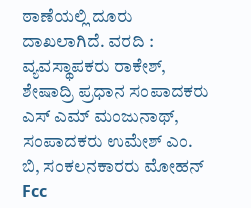ಠಾಣೆಯಲ್ಲಿ ದೂರು ದಾಖಲಾಗಿದೆ. ವರದಿ : ವ್ಯವಸ್ಥಾಪಕರು ರಾಕೇಶ್, ಶೇಷಾದ್ರಿ ಪ್ರಧಾನ ಸಂಪಾದಕರು ಎಸ್ ಎಮ್ ಮಂಜುನಾಥ್, ಸಂಪಾದಕರು ಉಮೇಶ್ ಎಂ. ಬಿ, ಸಂಕಲನಕಾರರು ಮೋಹನ್ Fcc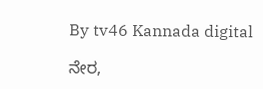By tv46 Kannada digital

ನೇರ,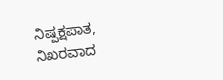ನಿಷ್ಪಕ್ಷಪಾತ, ನಿಖರವಾದ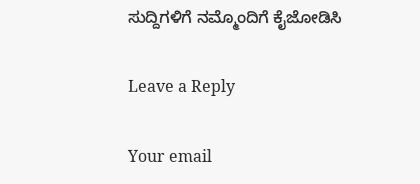ಸುದ್ದಿಗಳಿಗೆ ನಮ್ಮೊಂದಿಗೆ ಕೈಜೋಡಿಸಿ

Leave a Reply

Your email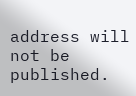address will not be published.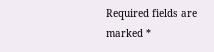Required fields are marked *